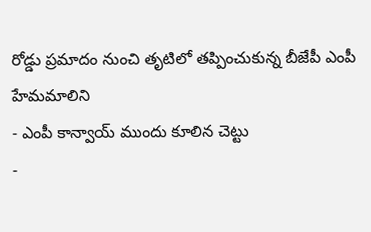రోడ్డు ప్రమాదం నుంచి తృటిలో తప్పించుకున్న బీజేపీ ఎంపీ హేమమాలిని
- ఎంపీ కాన్వాయ్ ముందు కూలిన చెట్టు
-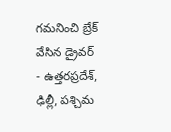గమనించి బ్రేక్ వేసిన డ్రైవర్
- ఉత్తరప్రదేశ్, ఢిల్లీ, పశ్చిమ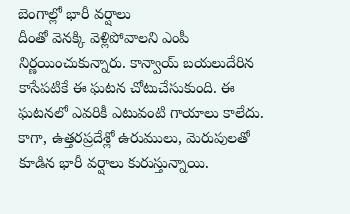బెంగాల్లో భారీ వర్షాలు
దీంతో వెనక్కి వెళ్లిపోవాలని ఎంపీ నిర్ణయించుకున్నారు. కాన్వాయ్ బయలుదేరిన కాసేపటికే ఈ ఘటన చోటుచేసుకుంది. ఈ ఘటనలో ఎవరికీ ఎటువంటి గాయాలు కాలేదు. కాగా, ఉత్తరప్రదేశ్లో ఉరుములు, మెరుపులతో కూడిన భారీ వర్షాలు కురుస్తున్నాయి.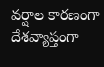వర్షాల కారణంగా దేశవ్యాప్తంగా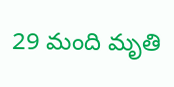29 మంది మృతి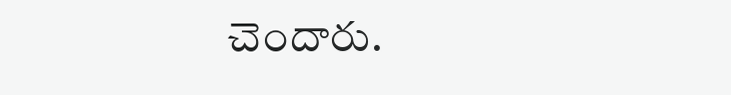చెందారు.